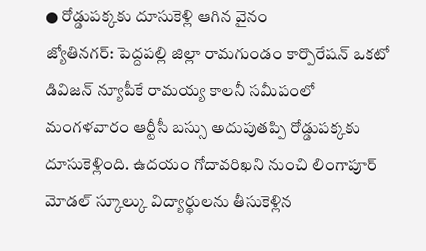● రోడ్డుపక్కకు దూసుకెళ్లి ఆగిన వైనం
జ్యోతినగర్: పెద్దపల్లి జిల్లా రామగుండం కార్పొరేషన్ ఒకటో డివిజన్ న్యూపీకే రామయ్య కాలనీ సమీపంలో మంగళవారం ఆర్టీసీ బస్సు అదుపుతప్పి రోడ్డుపక్కకు దూసుకెళ్లింది. ఉదయం గోదావరిఖని నుంచి లింగాపూర్ మోడల్ స్కూల్కు విద్యార్థులను తీసుకెళ్లిన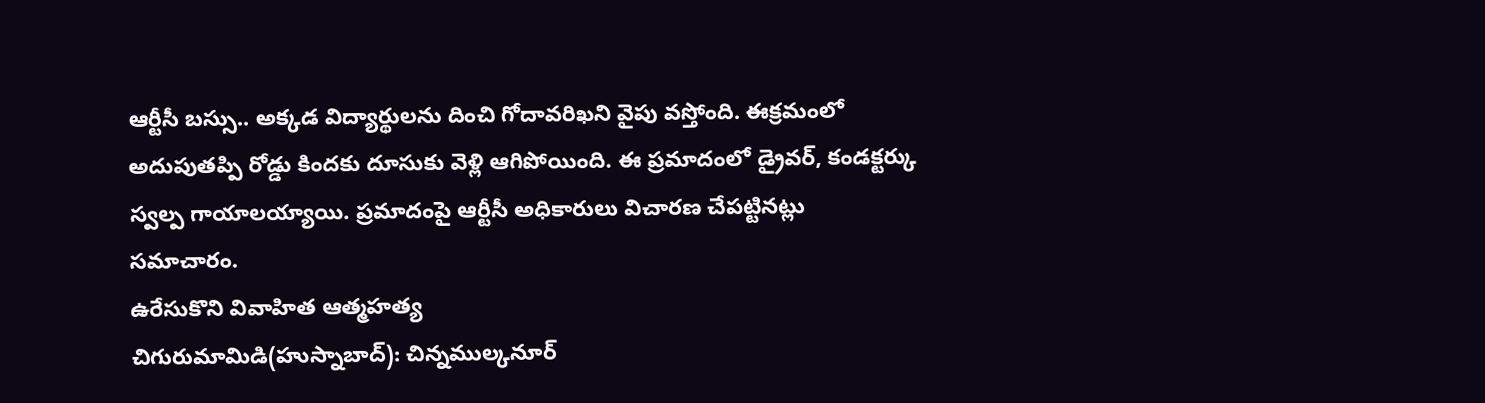ఆర్టీసీ బస్సు.. అక్కడ విద్యార్థులను దించి గోదావరిఖని వైపు వస్తోంది. ఈక్రమంలో అదుపుతప్పి రోడ్డు కిందకు దూసుకు వెళ్లి ఆగిపోయింది. ఈ ప్రమాదంలో డ్రైవర్, కండక్టర్కు స్వల్ప గాయాలయ్యాయి. ప్రమాదంపై ఆర్టీసీ అధికారులు విచారణ చేపట్టినట్లు సమాచారం.
ఉరేసుకొని వివాహిత ఆత్మహత్య
చిగురుమామిడి(హుస్నాబాద్): చిన్నముల్కనూర్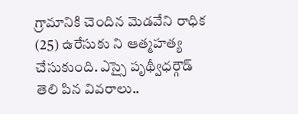గ్రామానికి చెందిన మెడవేని రాధిక (25) ఉరేసుకు ని ఆత్మహత్య చేసుకుంది. ఎస్సై పృథ్వీధర్గౌడ్ తెలి పిన వివరాలు..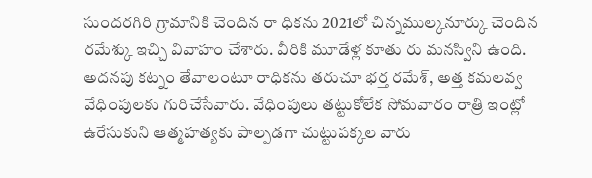సుందరగిరి గ్రామానికి చెందిన రా ధికను 2021లో చిన్నముల్కనూర్కు చెందిన రమేశ్కు ఇచ్చి వివాహం చేశారు. వీరికి మూడేళ్ల కూతు రు మనస్విని ఉంది. అదనపు కట్నం తేవాలంటూ రాధికను తరుచూ భర్త రమేశ్, అత్త కమలవ్వ వేధింపులకు గురిచేసేవారు. వేధింపులు తట్టుకోలేక సోమవారం రాత్రి ఇంట్లో ఉరేసుకుని ఆత్మహత్యకు పాల్పడగా చుట్టుపక్కల వారు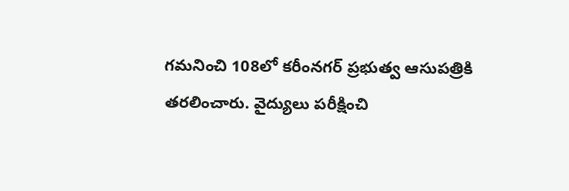గమనించి 108లో కరీంనగర్ ప్రభుత్వ ఆసుపత్రికి తరలించారు. వైద్యులు పరీక్షించి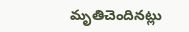మృతిచెందినట్లు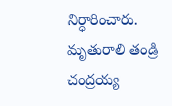నిర్ధారించారు. మృతురాలి తండ్రి చంద్రయ్య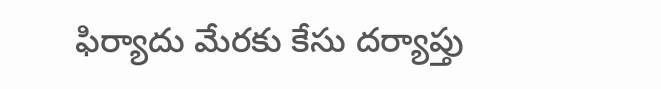ఫిర్యాదు మేరకు కేసు దర్యాప్తు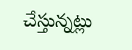చేస్తున్నట్లు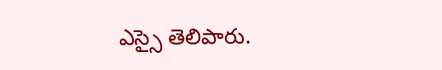ఎస్సై తెలిపారు.